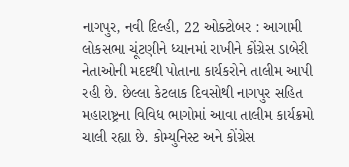નાગપુર, નવી દિલ્હી, 22 ઓક્ટોબર : આગામી લોકસભા ચૂંટણીને ધ્યાનમાં રાખીને કોંગ્રેસ ડાબેરી નેતાઓની મદદથી પોતાના કાર્યકરોને તાલીમ આપી રહી છે. છેલ્લા કેટલાક દિવસોથી નાગપુર સહિત મહારાષ્ટ્રના વિવિધ ભાગોમાં આવા તાલીમ કાર્યક્રમો ચાલી રહ્યા છે. કોમ્યુનિસ્ટ અને કોંગ્રેસ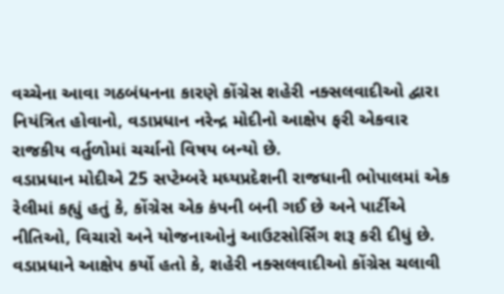વચ્ચેના આવા ગઠબંધનના કારણે કોંગ્રેસ શહેરી નક્સલવાદીઓ દ્વારા નિયંત્રિત હોવાનો, વડાપ્રધાન નરેન્દ્ર મોદીનો આક્ષેપ ફરી એકવાર રાજકીય વર્તુળોમાં ચર્ચાનો વિષય બન્યો છે.
વડાપ્રધાન મોદીએ 25 સપ્ટેમ્બરે મધ્યપ્રદેશની રાજધાની ભોપાલમાં એક રેલીમાં કહ્યું હતું કે, કોંગ્રેસ એક કંપની બની ગઈ છે અને પાર્ટીએ નીતિઓ, વિચારો અને યોજનાઓનું આઉટસોર્સિંગ શરૂ કરી દીધું છે. વડાપ્રધાને આક્ષેપ કર્યો હતો કે, શહેરી નક્સલવાદીઓ કોંગ્રેસ ચલાવી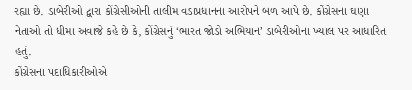રહ્યા છે. ડાબેરીઓ દ્વારા કોંગ્રેસીઓની તાલીમ વડાપ્રધાનના આરોપને બળ આપે છે. કોંગ્રેસના ઘણા નેતાઓ તો ધીમા અવાજે કહે છે કે, કોંગ્રેસનું ‘ભારત જોડો અભિયાન’ ડાબેરીઓના ખ્યાલ પર આધારિત હતું.
કોંગ્રેસના પદાધિકારીઓએ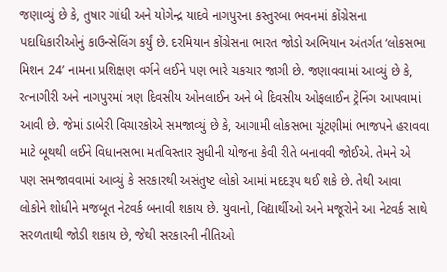જણાવ્યું છે કે, તુષાર ગાંધી અને યોગેન્દ્ર યાદવે નાગપુરના કસ્તુરબા ભવનમાં કોંગ્રેસના પદાધિકારીઓનું કાઉન્સેલિંગ કર્યું છે. દરમિયાન કોંગ્રેસના ભારત જોડો અભિયાન અંતર્ગત ‘લોકસભા મિશન 24’ નામના પ્રશિક્ષણ વર્ગને લઈને પણ ભારે ચકચાર જાગી છે. જણાવવામાં આવ્યું છે કે, રત્નાગીરી અને નાગપુરમાં ત્રણ દિવસીય ઓનલાઈન અને બે દિવસીય ઓફલાઈન ટ્રેનિંગ આપવામાં આવી છે. જેમાં ડાબેરી વિચારકોએ સમજાવ્યું છે કે, આગામી લોકસભા ચૂંટણીમાં ભાજપને હરાવવા માટે બૂથથી લઈને વિધાનસભા મતવિસ્તાર સુધીની યોજના કેવી રીતે બનાવવી જોઈએ. તેમને એ પણ સમજાવવામાં આવ્યું કે સરકારથી અસંતુષ્ટ લોકો આમાં મદદરૂપ થઈ શકે છે. તેથી આવા લોકોને શોધીને મજબૂત નેટવર્ક બનાવી શકાય છે. યુવાનો, વિદ્યાર્થીઓ અને મજૂરોને આ નેટવર્ક સાથે સરળતાથી જોડી શકાય છે, જેથી સરકારની નીતિઓ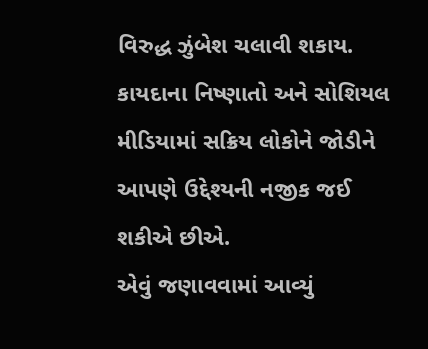વિરુદ્ધ ઝુંબેશ ચલાવી શકાય. કાયદાના નિષ્ણાતો અને સોશિયલ મીડિયામાં સક્રિય લોકોને જોડીને આપણે ઉદ્દેશ્યની નજીક જઈ શકીએ છીએ.
એવું જણાવવામાં આવ્યું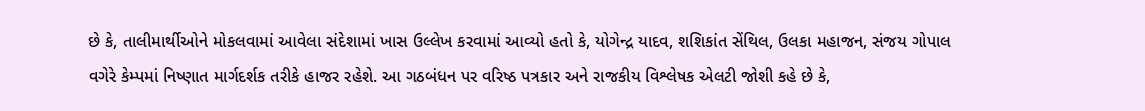છે કે, તાલીમાર્થીઓને મોકલવામાં આવેલા સંદેશામાં ખાસ ઉલ્લેખ કરવામાં આવ્યો હતો કે, યોગેન્દ્ર યાદવ, શશિકાંત સેંથિલ, ઉલકા મહાજન, સંજય ગોપાલ વગેરે કેમ્પમાં નિષ્ણાત માર્ગદર્શક તરીકે હાજર રહેશે. આ ગઠબંધન પર વરિષ્ઠ પત્રકાર અને રાજકીય વિશ્લેષક એલટી જોશી કહે છે કે,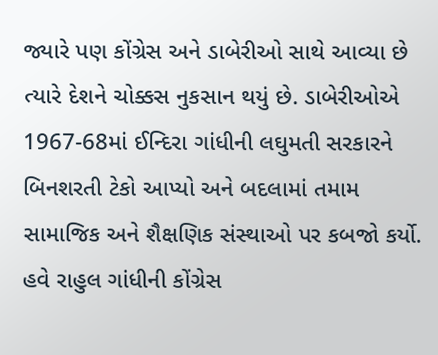જ્યારે પણ કોંગ્રેસ અને ડાબેરીઓ સાથે આવ્યા છે ત્યારે દેશને ચોક્કસ નુકસાન થયું છે. ડાબેરીઓએ 1967-68માં ઈન્દિરા ગાંધીની લઘુમતી સરકારને બિનશરતી ટેકો આપ્યો અને બદલામાં તમામ સામાજિક અને શૈક્ષણિક સંસ્થાઓ પર કબજો કર્યો. હવે રાહુલ ગાંધીની કોંગ્રેસ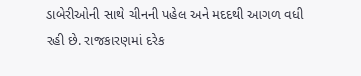ડાબેરીઓની સાથે ચીનની પહેલ અને મદદથી આગળ વધી રહી છે. રાજકારણમાં દરેક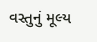વસ્તુનું મૂલ્ય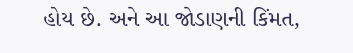હોય છે. અને આ જોડાણની કિંમત,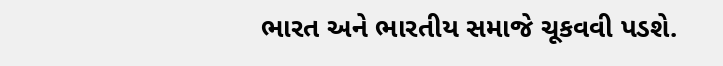ભારત અને ભારતીય સમાજે ચૂકવવી પડશે.